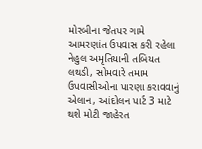મોરબીના જેતપર ગામે આમરણાંત ઉપવાસ કરી રહેલા નેહુલ અમૃતિયાની તબિયત લથડી, સોમવારે તમામ ઉપવાસીઓના પારણા કરાવવાનું એલાન, આંદોલન પાર્ટ 3 માટે થશે મોટી જાહેરત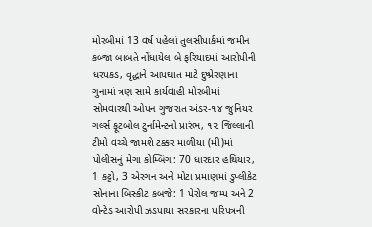મોરબીમાં 13 વર્ષ પહેલાં તુલસીપાર્કમાં જમીન કબ્જા બાબતે નોંધાયેલ બે ફરિયાદમાં આરોપીની ધરપકડ, વૃદ્ધાને આપઘાત માટે દુષ્પ્રેરણાના ગુનામાં ત્રણ સામે કાર્યવાહી મોરબીમાં સોમવારથી ઓપન ગુજરાત અંડર-૧૪ જુનિયર ગર્લ્સ ફૂટબોલ ટુર્નામેન્ટનો પ્રારંભ, ૧૨ જિલ્લાની ટીમો વચ્ચે જામશે ટક્કર માળીયા (મી)માં પોલીસનું મેગા કોમ્બિંગ: 70 ધારદાર હથિયાર, 1 કટ્ટો, 3 એરગન અને મોટા પ્રમાણમાં ડુપ્લીકેટ સોનાના બિસ્કીટ કબજે: 1 પેરોલ જમ્પ અને 2 વોન્ટેડ આરોપી ઝડપાયા સરકારના પરિપત્રની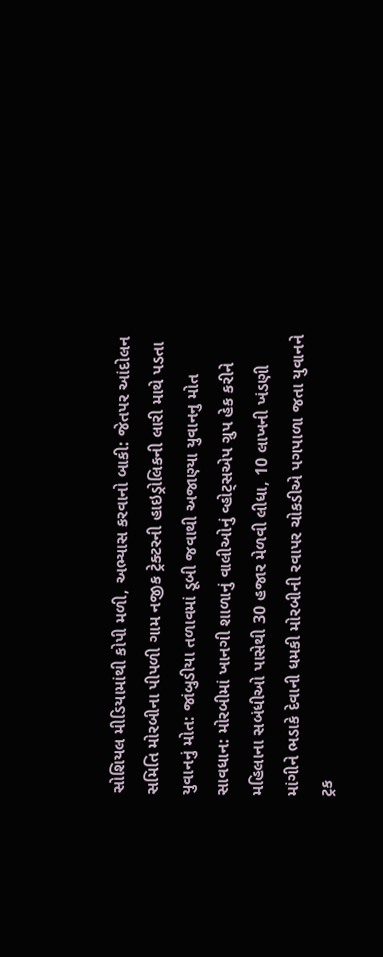સોશિયલ મીડિયામાંથી કોપી મળી, અભ્યાસ કરવાનો બાકી: જેતપર આંદોલન સમિતિ મોરબીના પીપળી ગામ નજીક ટ્રેક્ટરની હાઇડ્રોલિકની લારી માથે પડતા યુવાનનું મોત: જાંબુડીયા તળાવમાં ડૂબી જવાથી અજાણ્યા યુવાનનુ મોત સાવધાન: મોરબીમાં ખાનગી શાળાનું વાલીઓનું વ્હોટ્સએપ ગ્રુપ હેક કરીને મહિલાના સબંધીઓ પાસેથી 30 હજાર મેળવી લીધા, 10 લાખની ખંડણી માંગીને ભડાકે દેવાની ધમકી મોરબીની રવાપર ચોકડીએ પગપાળા જતા યુવાનને ટ્રક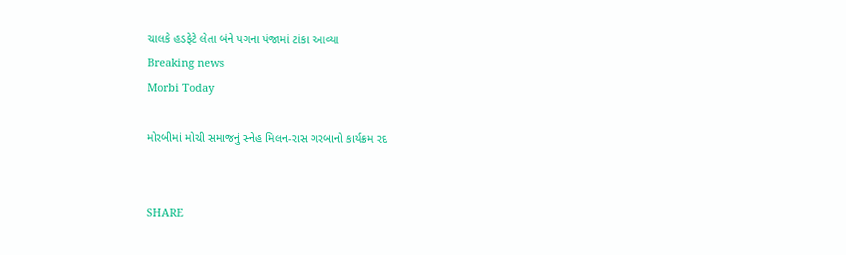ચાલકે હડફેટે લેતા બંને પગના પંજામાં ટાંકા આવ્યા
Breaking news
Morbi Today

મોરબીમાં મોચી સમાજનું સ્નેહ મિલન-રાસ ગરબાનો કાર્યક્રમ રદ


SHARE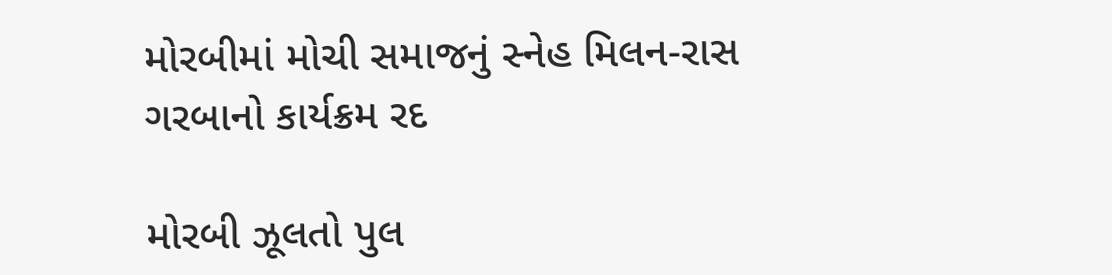મોરબીમાં મોચી સમાજનું સ્નેહ મિલન-રાસ ગરબાનો કાર્યક્રમ રદ

મોરબી ઝૂલતો પુલ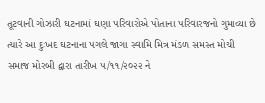તૂટવાની ગોઝારી ઘટનામાં ઘણા પરિવારોએ પોતાના પરિવારજનો ગુમાવ્યા છે ત્યારે આ દુઃખદ ઘટનાના પગલે જાગા સ્વામિ મિત્ર મંડળ સમસ્ત મોચી સમાજ મોરબી દ્વારા તારીખ ૫/૧૧/૨૦૨૨ ને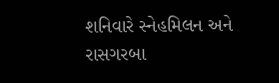શનિવારે સ્નેહમિલન અને રાસગરબા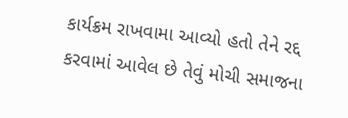કાર્યક્રમ રાખવામા આવ્યો હતો તેને રદ્દ કરવામાં આવેલ છે તેવું મોચી સમાજના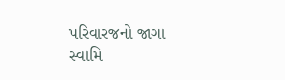પરિવારજનો જાગા સ્વામિ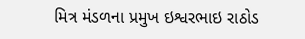મિત્ર મંડળના પ્રમુખ ઇશ્વરભાઇ રાઠોડ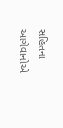સહિતના આગેવાનોએ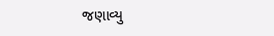જણાવ્યુ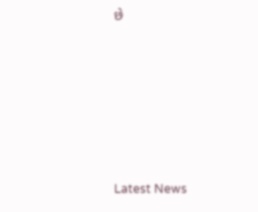છે






Latest News